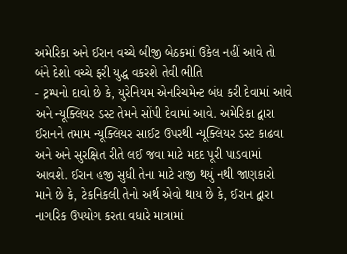અમેરિકા અને ઈરાન વચ્ચે બીજી બેઠકમાં ઉકેલ નહીં આવે તો બંને દેશો વચ્ચે ફરી યુદ્ધ વકરશે તેવી ભીતિ
- ટ્રમ્પનો દાવો છે કે, યુરેનિયમ એનરિચમેન્ટ બંધ કરી દેવામાં આવે અને ન્યૂક્લિયર ડસ્ટ તેમને સોંપી દેવામાં આવે. અમેરિકા દ્વારા ઈરાનને તમામ ન્યૂક્લિયર સાઈટ ઉપરથી ન્યૂક્લિયર ડસ્ટ કાઢવા અને અને સુરક્ષિત રીતે લઈ જવા માટે મદદ પૂરી પાડવામાં આવશે. ઈરાન હજી સુધી તેના માટે રાજી થયું નથી જાણકારો માને છે કે, ટેકનિકલી તેનો અર્થ એવો થાય છે કે, ઈરાન દ્વારા નાગરિક ઉપયોગ કરતા વધારે માત્રામાં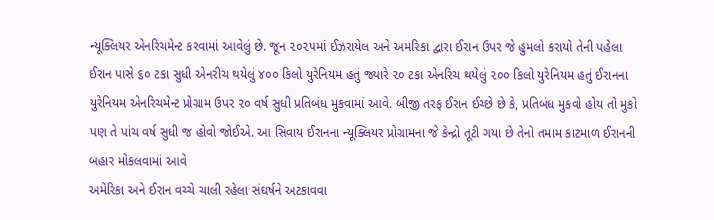ન્યૂક્લિયર એનરિચમેન્ટ કરવામાં આવેલું છે. જૂન ૨૦૨૫માં ઈઝરાયેલ અને અમરિકા દ્વારા ઈરાન ઉપર જે હુમલો કરાયો તેની પહેલા ઈરાન પાસે ૬૦ ટકા સુધી એનરીચ થયેલું ૪૦૦ કિલો યુરેનિયમ હતું જ્યારે ૨૦ ટકા એનરિચ થયેલું ૨૦૦ કિલો યુરેનિયમ હતું ઈરાનના યુરેનિયમ એનરિચમેન્ટ પ્રોગ્રામ ઉપર ૨૦ વર્ષ સુધી પ્રતિબંધ મુકવામાં આવે. બીજી તરફ ઈરાન ઈચ્છે છે કે, પ્રતિબંધ મુકવો હોય તો મુકો પણ તે પાંચ વર્ષ સુધી જ હોવો જોઈએ. આ સિવાય ઈરાનના ન્યૂક્લિયર પ્રોગ્રામના જે કેન્દ્રો તૂટી ગયા છે તેનો તમામ કાટમાળ ઈરાનની બહાર મોકલવામાં આવે
અમેરિકા અને ઈરાન વચ્ચે ચાલી રહેલા સંઘર્ષને અટકાવવા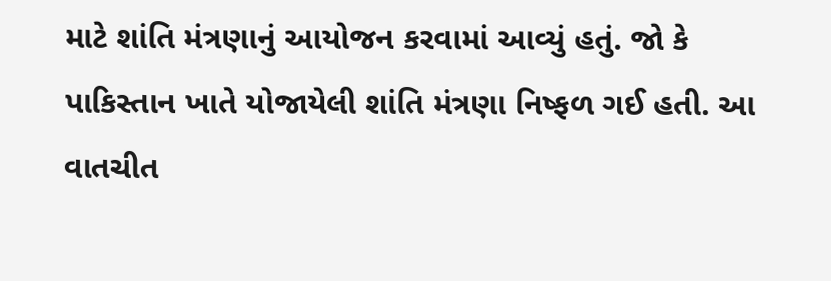માટે શાંતિ મંત્રણાનું આયોજન કરવામાં આવ્યું હતું. જો કે પાકિસ્તાન ખાતે યોજાયેલી શાંતિ મંત્રણા નિષ્ફળ ગઈ હતી. આ વાતચીત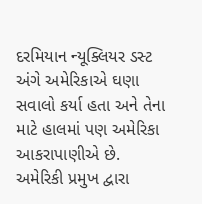દરમિયાન ન્યૂક્લિયર ડસ્ટ અંગે અમેરિકાએ ઘણા સવાલો કર્યા હતા અને તેના માટે હાલમાં પણ અમેરિકા આકરાપાણીએ છે. અમેરિકી પ્રમુખ દ્વારા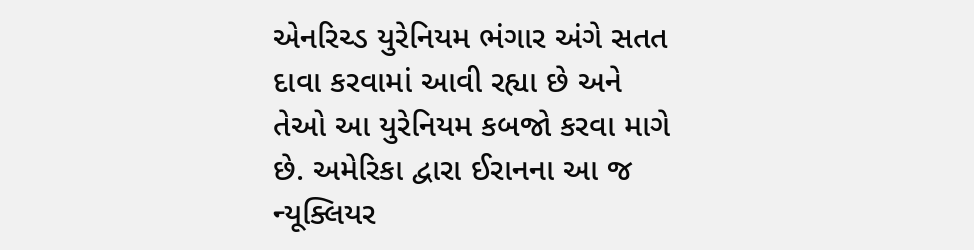એનરિચ્ડ યુરેનિયમ ભંગાર અંગે સતત દાવા કરવામાં આવી રહ્યા છે અને તેઓ આ યુરેનિયમ કબજો કરવા માગે છે. અમેરિકા દ્વારા ઈરાનના આ જ ન્યૂક્લિયર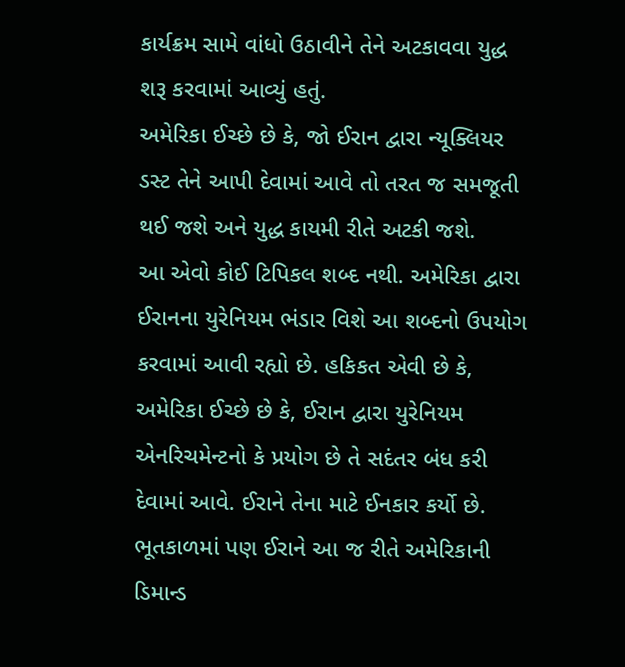કાર્યક્રમ સામે વાંધો ઉઠાવીને તેને અટકાવવા યુદ્ધ શરૂ કરવામાં આવ્યું હતું.
અમેરિકા ઈચ્છે છે કે, જો ઈરાન દ્વારા ન્યૂક્લિયર ડસ્ટ તેને આપી દેવામાં આવે તો તરત જ સમજૂતી થઈ જશે અને યુદ્ધ કાયમી રીતે અટકી જશે.
આ એવો કોઈ ટિપિકલ શબ્દ નથી. અમેરિકા દ્વારા ઈરાનના યુરેનિયમ ભંડાર વિશે આ શબ્દનો ઉપયોગ કરવામાં આવી રહ્યો છે. હકિકત એવી છે કે, અમેરિકા ઈચ્છે છે કે, ઈરાન દ્વારા યુરેનિયમ એનરિચમેન્ટનો કે પ્રયોગ છે તે સદંતર બંધ કરી દેવામાં આવે. ઈરાને તેના માટે ઈનકાર કર્યો છે. ભૂતકાળમાં પણ ઈરાને આ જ રીતે અમેરિકાની ડિમાન્ડ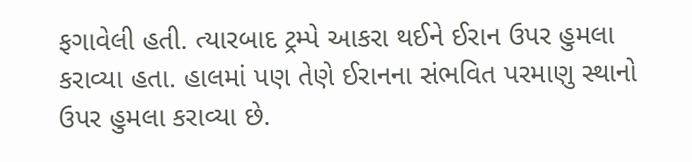ફગાવેલી હતી. ત્યારબાદ ટ્રમ્પે આકરા થઈને ઈરાન ઉપર હુમલા કરાવ્યા હતા. હાલમાં પણ તેણે ઈરાનના સંભવિત પરમાણુ સ્થાનો ઉપર હુમલા કરાવ્યા છે.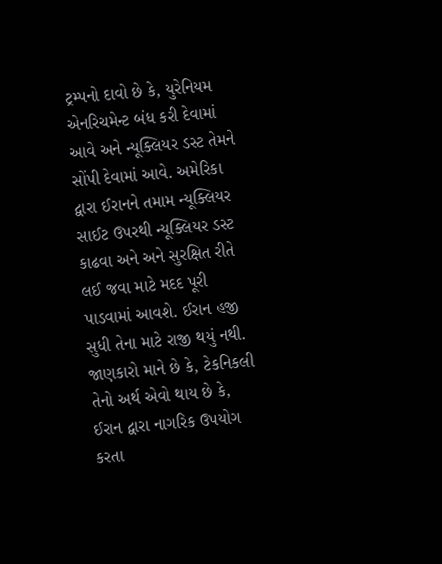ટ્રમ્પનો દાવો છે કે, યુરેનિયમ એનરિચમેન્ટ બંધ કરી દેવામાં આવે અને ન્યૂક્લિયર ડસ્ટ તેમને સોંપી દેવામાં આવે. અમેરિકા દ્વારા ઈરાનને તમામ ન્યૂક્લિયર સાઈટ ઉપરથી ન્યૂક્લિયર ડસ્ટ કાઢવા અને અને સુરક્ષિત રીતે લઈ જવા માટે મદદ પૂરી પાડવામાં આવશે. ઈરાન હજી સુધી તેના માટે રાજી થયું નથી. જાણકારો માને છે કે, ટેકનિકલી તેનો અર્થ એવો થાય છે કે, ઈરાન દ્વારા નાગરિક ઉપયોગ કરતા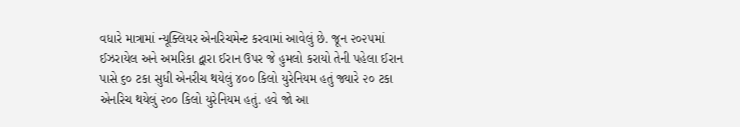વધારે માત્રામાં ન્યૂક્લિયર એનરિચમેન્ટ કરવામાં આવેલું છે. જૂન ૨૦૨૫માં ઈઝરાયેલ અને અમરિકા દ્વારા ઈરાન ઉપર જે હુમલો કરાયો તેની પહેલા ઈરાન પાસે ૬૦ ટકા સુધી એનરીચ થયેલું ૪૦૦ કિલો યુરેનિયમ હતું જ્યારે ૨૦ ટકા એનરિચ થયેલું ૨૦૦ કિલો યુરેનિયમ હતું. હવે જો આ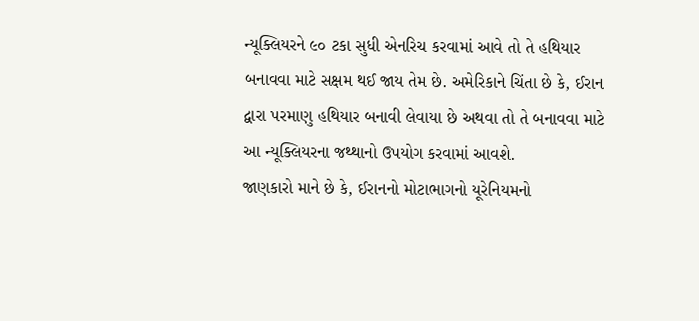ન્યૂક્લિયરને ૯૦ ટકા સુધી એનરિચ કરવામાં આવે તો તે હથિયાર બનાવવા માટે સક્ષમ થઈ જાય તેમ છે. અમેરિકાને ચિંતા છે કે, ઈરાન દ્વારા પરમાણુ હથિયાર બનાવી લેવાયા છે અથવા તો તે બનાવવા માટે આ ન્યૂક્લિયરના જથ્થાનો ઉપયોગ કરવામાં આવશે.
જાણકારો માને છે કે, ઈરાનનો મોટાભાગનો યૂરેનિયમનો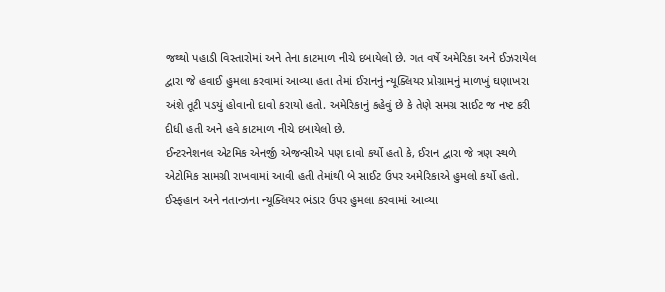જથ્થો પહાડી વિસ્તારોમાં અને તેના કાટમાળ નીચે દબાયેલો છે. ગત વર્ષે અમેરિકા અને ઈઝરાયેલ દ્વારા જે હવાઈ હુમલા કરવામાં આવ્યા હતા તેમાં ઈરાનનું ન્યૂક્લિયર પ્રોગ્રામનું માળખું ઘણાખરા અંશે તૂટી પડયું હોવાનો દાવો કરાયો હતો. અમેરિકાનું કહેવું છે કે તેણે સમગ્ર સાઈટ જ નષ્ટ કરી દીધી હતી અને હવે કાટમાળ નીચે દબાયેલો છે.
ઈન્ટરનેશનલ એટમિક એનર્જી એજન્સીએ પણ દાવો કર્યો હતો કે, ઈરાન દ્વારા જે ત્રણ સ્થળે એટોમિક સામગ્રી રાખવામાં આવી હતી તેમાંથી બે સાઈટ ઉપર અમેરિકાએ હુમલો કર્યો હતો. ઈસ્ફહાન અને નતાન્ઝના ન્યૂક્લિયર ભંડાર ઉપર હુમલા કરવામાં આવ્યા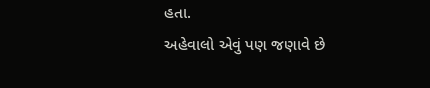હતા.
અહેવાલો એવું પણ જણાવે છે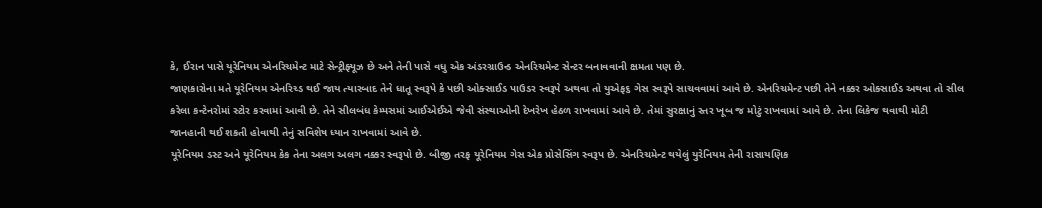કે, ઈરાન પાસે યૂરેનિયમ એનરિચમેન્ટ માટે સેન્ટ્રીફ્યૂઝ છે અને તેની પાસે વધુ એક અંડરગ્રાઉન્ડ એનરિચમેન્ટ સેન્ટર બનાવવાની ક્ષમતા પણ છે.
જાણકારોના મતે યૂરેનિયમ એનરિચ્ડ થઈ જાય ત્યારબાદ તેને ધાતૂ સ્વરૂપે કે પછી ઓક્સાઈડ પાઉડર સ્વરૂપે અથવા તો યુએફ૬ ગેસ સ્વરૂપે સાચવવામાં આવે છે. એનરિચમેન્ટ પછી તેને નક્કર ઓક્સાઈડ અથવા તો સીલ કરેલા કન્ટેનરોમાં સ્ટોર કરવામાં આવી છે. તેને સીલબંધ કેમ્પસમાં આઈએઈએ જેવી સંસ્થાઓની દેખરેખ હેઠળ રાખવામાં આવે છે. તેમાં સુરક્ષાનું સ્તર ખૂબ જ મોટું રાખવામાં આવે છે. તેના લિકેજ થવાથી મોટી જાનહાની થઈ શકતી હોવાથી તેનું સવિશેષ ધ્યાન રાખવામાં આવે છે.
યૂરેનિયમ ડસ્ટ અને યૂરેનિયમ કેક તેના અલગ અલગ નક્કર સ્વરૂપો છે. બીજી તરફ યૂરેનિયમ ગેસ એક પ્રોસેસિંગ સ્વરૂપ છે. એનરિચમેન્ટ થયેલું યુરેનિયમ તેની રાસાયણિક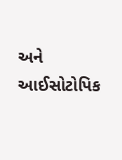અને આઈસોટોપિક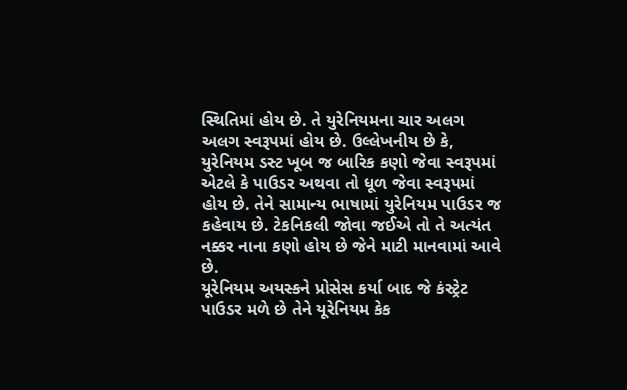સ્થિતિમાં હોય છે. તે યુરેનિયમના ચાર અલગ અલગ સ્વરૂપમાં હોય છે. ઉલ્લેખનીય છે કે, યુરેનિયમ ડસ્ટ ખૂબ જ બારિક કણો જેવા સ્વરૂપમાં એટલે કે પાઉડર અથવા તો ધૂળ જેવા સ્વરૂપમાં હોય છે. તેને સામાન્ય ભાષામાં યુરેનિયમ પાઉડર જ કહેવાય છે. ટેકનિકલી જોવા જઈએ તો તે અત્યંત નક્કર નાના કણો હોય છે જેને માટી માનવામાં આવે છે.
યૂરેનિયમ અયસ્કને પ્રોસેસ કર્યા બાદ જે કંસ્ટ્રેટ પાઉડર મળે છે તેને યૂરેનિયમ કેક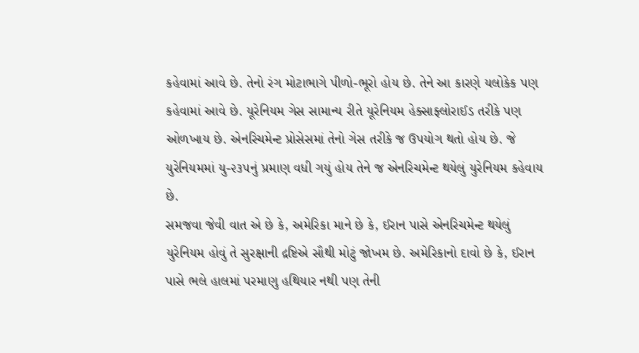કહેવામાં આવે છે. તેનો રંગ મોટાભાગે પીળો-ભૂરો હોય છે. તેને આ કારણે યલોકેક પણ કહેવામાં આવે છે. યૂરેનિયમ ગેસ સામાન્ય રીતે યૂરેનિયમ હેક્સાફ્લોરાઈડ તરીકે પણ ઓળખાય છે. એનરિચમેન્ટ પ્રોસેસમાં તેનો ગેસ તરીકે જ ઉપયોગ થતો હોય છે. જે યુરેનિયમમાં યુ-૨૩૫નું પ્રમાણ વધી ગયું હોય તેને જ એનરિચમેન્ટ થયેલું યુરેનિયમ કહેવાય છે.
સમજવા જેવી વાત એ છે કે, અમેરિકા માને છે કે, ઈરાન પાસે એનરિચમેન્ટ થયેલું યુરેનિયમ હોવું તે સુરક્ષાની દ્રષ્ટિએ સૌથી મોટું જોખમ છે. અમેરિકાનો દાવો છે કે, ઈરાન પાસે ભલે હાલમાં પરમાણુ હથિયાર નથી પણ તેની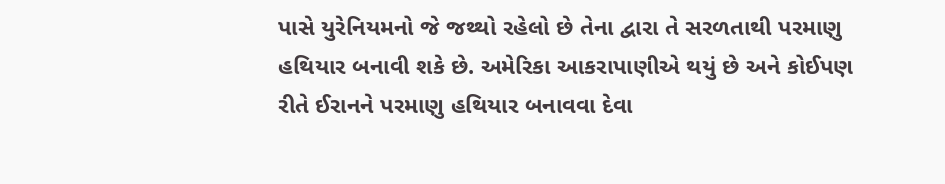પાસે યુરેનિયમનો જે જથ્થો રહેલો છે તેના દ્વારા તે સરળતાથી પરમાણુ હથિયાર બનાવી શકે છે. અમેરિકા આકરાપાણીએ થયું છે અને કોઈપણ રીતે ઈરાનને પરમાણુ હથિયાર બનાવવા દેવા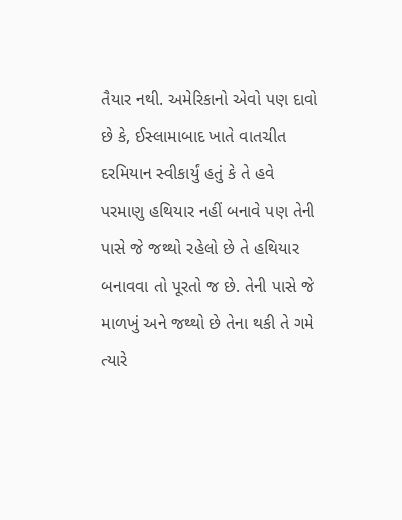તૈયાર નથી. અમેરિકાનો એવો પણ દાવો છે કે, ઈસ્લામાબાદ ખાતે વાતચીત દરમિયાન સ્વીકાર્યું હતું કે તે હવે પરમાણુ હથિયાર નહીં બનાવે પણ તેની પાસે જે જથ્થો રહેલો છે તે હથિયાર બનાવવા તો પૂરતો જ છે. તેની પાસે જે માળખું અને જથ્થો છે તેના થકી તે ગમે ત્યારે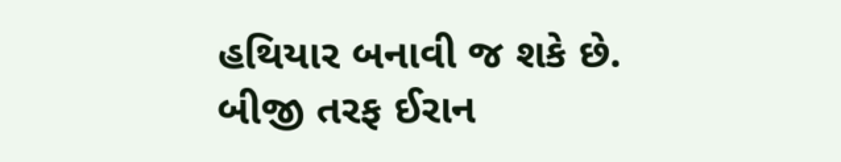હથિયાર બનાવી જ શકે છે.
બીજી તરફ ઈરાન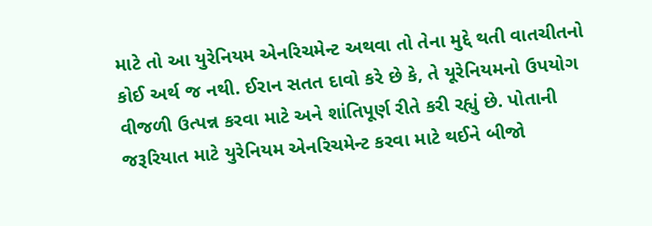માટે તો આ યુરેનિયમ એનરિચમેન્ટ અથવા તો તેના મુદ્દે થતી વાતચીતનો કોઈ અર્થ જ નથી. ઈરાન સતત દાવો કરે છે કે, તે યૂરેનિયમનો ઉપયોગ વીજળી ઉત્પન્ન કરવા માટે અને શાંતિપૂર્ણ રીતે કરી રહ્યું છે. પોતાની જરૂરિયાત માટે યુરેનિયમ એનરિચમેન્ટ કરવા માટે થઈને બીજો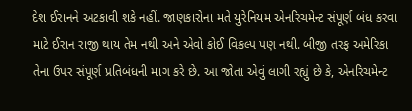દેશ ઈરાનને અટકાવી શકે નહીં. જાણકારોના મતે યુરેનિયમ એનરિચમેન્ટ સંપૂર્ણ બંધ કરવા માટે ઈરાન રાજી થાય તેમ નથી અને એવો કોઈ વિકલ્પ પણ નથી. બીજી તરફ અમેરિકા તેના ઉપર સંપૂર્ણ પ્રતિબંધની માગ કરે છે. આ જોતા એવું લાગી રહ્યું છે કે, એનરિચમેન્ટ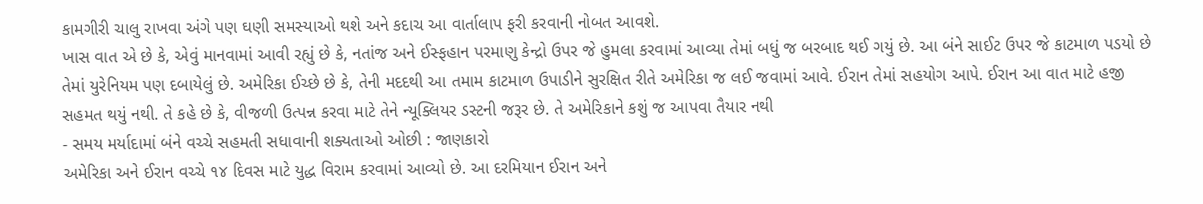કામગીરી ચાલુ રાખવા અંગે પણ ઘણી સમસ્યાઓ થશે અને કદાચ આ વાર્તાલાપ ફરી કરવાની નોબત આવશે.
ખાસ વાત એ છે કે, એવું માનવામાં આવી રહ્યું છે કે, નતાંજ અને ઈસ્ફહાન પરમાણુ કેન્દ્રો ઉપર જે હુમલા કરવામાં આવ્યા તેમાં બધું જ બરબાદ થઈ ગયું છે. આ બંને સાઈટ ઉપર જે કાટમાળ પડયો છે તેમાં યુરેનિયમ પણ દબાયેલું છે. અમેરિકા ઈચ્છે છે કે, તેની મદદથી આ તમામ કાટમાળ ઉપાડીને સુરક્ષિત રીતે અમેરિકા જ લઈ જવામાં આવે. ઈરાન તેમાં સહયોગ આપે. ઈરાન આ વાત માટે હજી સહમત થયું નથી. તે કહે છે કે, વીજળી ઉત્પન્ન કરવા માટે તેને ન્યૂક્લિયર ડસ્ટની જરૂર છે. તે અમેરિકાને કશું જ આપવા તૈયાર નથી
- સમય મર્યાદામાં બંને વચ્ચે સહમતી સધાવાની શક્યતાઓ ઓછી : જાણકારો
અમેરિકા અને ઈરાન વચ્ચે ૧૪ દિવસ માટે યુદ્ધ વિરામ કરવામાં આવ્યો છે. આ દરમિયાન ઈરાન અને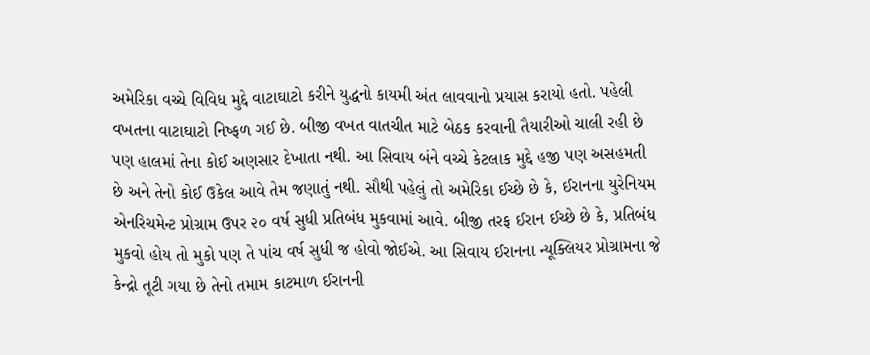અમેરિકા વચ્ચે વિવિધ મુદ્દે વાટાઘાટો કરીને યુદ્ધનો કાયમી અંત લાવવાનો પ્રયાસ કરાયો હતો. પહેલી વખતના વાટાઘાટો નિષ્ફળ ગઈ છે. બીજી વખત વાતચીત માટે બેઠક કરવાની તૈયારીઓ ચાલી રહી છે પણ હાલમાં તેના કોઈ અણસાર દેખાતા નથી. આ સિવાય બંને વચ્ચે કેટલાક મુદ્દે હજી પણ અસહમતી છે અને તેનો કોઈ ઉકેલ આવે તેમ જણાતું નથી. સૌથી પહેલું તો અમેરિકા ઈચ્છે છે કે, ઈરાનના યુરેનિયમ એનરિચમેન્ટ પ્રોગ્રામ ઉપર ૨૦ વર્ષ સુધી પ્રતિબંધ મુકવામાં આવે. બીજી તરફ ઈરાન ઈચ્છે છે કે, પ્રતિબંધ મુકવો હોય તો મુકો પણ તે પાંચ વર્ષ સુધી જ હોવો જોઈએ. આ સિવાય ઈરાનના ન્યૂક્લિયર પ્રોગ્રામના જે કેન્દ્રો તૂટી ગયા છે તેનો તમામ કાટમાળ ઈરાનની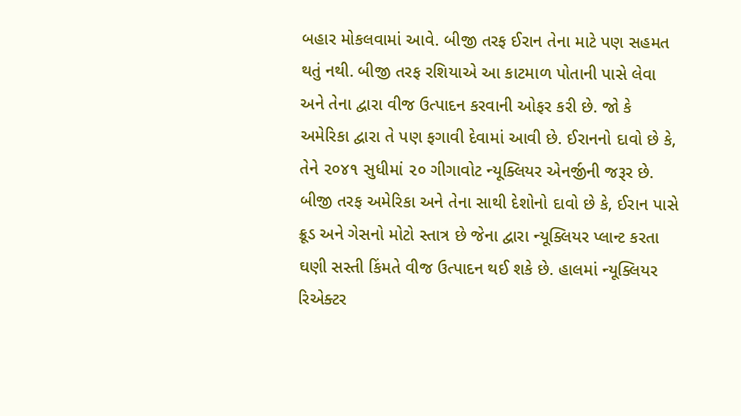બહાર મોકલવામાં આવે. બીજી તરફ ઈરાન તેના માટે પણ સહમત થતું નથી. બીજી તરફ રશિયાએ આ કાટમાળ પોતાની પાસે લેવા અને તેના દ્વારા વીજ ઉત્પાદન કરવાની ઓફર કરી છે. જો કે અમેરિકા દ્વારા તે પણ ફગાવી દેવામાં આવી છે. ઈરાનનો દાવો છે કે, તેને ૨૦૪૧ સુધીમાં ૨૦ ગીગાવોટ ન્યૂક્લિયર એનર્જીની જરૂર છે. બીજી તરફ અમેરિકા અને તેના સાથી દેશોનો દાવો છે કે, ઈરાન પાસે ક્રૂડ અને ગેસનો મોટો સ્તાત્ર છે જેના દ્વારા ન્યૂક્લિયર પ્લાન્ટ કરતા ઘણી સસ્તી કિંમતે વીજ ઉત્પાદન થઈ શકે છે. હાલમાં ન્યૂક્લિયર રિએક્ટર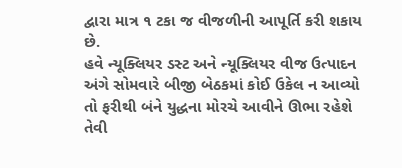દ્વારા માત્ર ૧ ટકા જ વીજળીની આપૂર્તિ કરી શકાય છે.
હવે ન્યૂક્લિયર ડસ્ટ અને ન્યૂક્લિયર વીજ ઉત્પાદન અંગે સોમવારે બીજી બેઠકમાં કોઈ ઉકેલ ન આવ્યો તો ફરીથી બંને યુદ્ધના મોરચે આવીને ઊભા રહેશે તેવી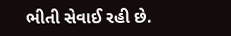ભીતી સેવાઈ રહી છે.